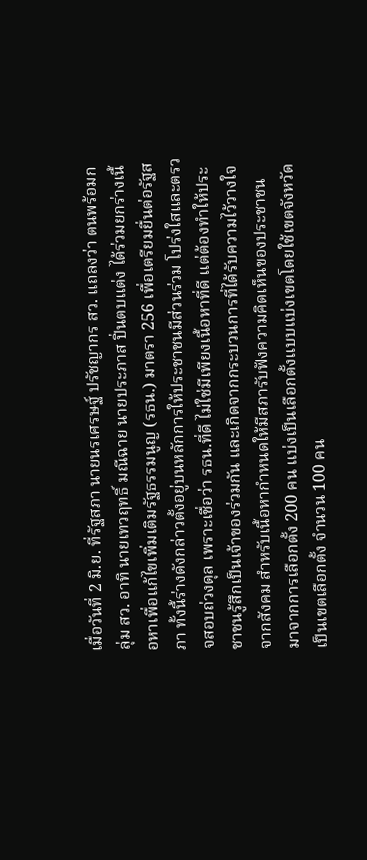เมื่อวันที่ 2 มิ.ย. ที่รัฐสภา นายนรเศรษฐ์ ปรัชญากร สว. แถลงว่า ตนพร้อมกลุ่ม สว. อาทิ นายเทวฤทธิ์ มณีฉาย นายประภาส ปิ่นตบแต่ง ได้ร่วมยกร่างเนื้อหาเพื่อแก้ไขเพิ่มเติมรัฐธรรมนูญ (รธน.) มาตรา 256 เพื่อเตรียมยื่นต่อรัฐสภา ทั้งนี้ร่างดังกล่าวตั้งอยู่บนหลักการให้ประชาชนมีส่วนร่วม โปร่งใสและตรวจสอบถ่วงดุล เพราะเชื่อว่า รธน.ที่ดี ไม่ใช่มีเพียงเนื้อหาที่ดี แต่ต้องทำให้ประชาชนรู้สึกเป็นเจ้าของร่วมกัน และเกิดจากกระบวนการที่ได้รับความไว้วางใจจากสังคม สำหรับเนื้อหากำหนดให้มีสภารับฟังความคิดเห็นของประชาชน มาจากการเลือกตั้ง 200 คน แบ่งเป็นเลือกตั้งแบบแบ่งเขตโดยใช้เขตจังหวัดเป็นเขตเลือกตั้ง จำนวน 100 คน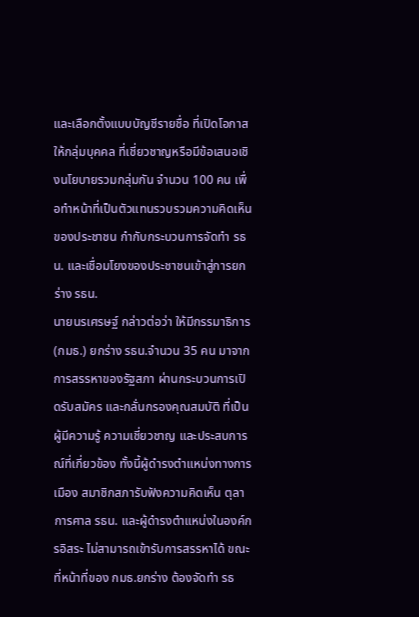และเลือกตั้งแบบบัญชีรายชื่อ ที่เปิดโอกาสให้กลุ่มบุคคล ที่เชี่ยวชาญหรือมีข้อเสนอเชิงนโยบายรวมกลุ่มกัน จำนวน 100 คน เพื่อทำหน้าที่เป็นตัวแทนรวบรวมความคิดเห็นของประชาชน กำกับกระบวนการจัดทำ รธน. และเชื่อมโยงของประชาชนเข้าสู่การยกร่าง รธน.
นายนรเศรษฐ์ กล่าวต่อว่า ให้มีกรรมาธิการ (กมธ.) ยกร่าง รธน.จำนวน 35 คน มาจากการสรรหาของรัฐสภา ผ่านกระบวนการเปิดรับสมัคร และกลั่นกรองคุณสมบัติ ที่เป็นผู้มีความรู้ ความเชี่ยวชาญ และประสบการณ์ที่เกี่ยวข้อง ทั้งนี้ผู้ดำรงตำแหน่งทางการเมือง สมาชิกสภารับฟังความคิดเห็น ตุลาการศาล รธน. และผู้ดำรงตำแหน่งในองค์กรอิสระ ไม่สามารถเข้ารับการสรรหาได้ ขณะที่หน้าที่ของ กมธ.ยกร่าง ต้องจัดทำ รธ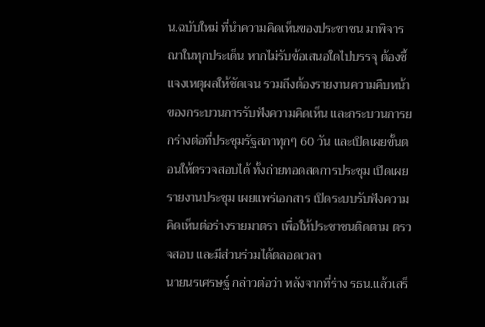น.ฉบับใหม่ ที่นำความคิดเห็นของประชาชน มาพิจารณาในทุกประเด็น หากไม่รับข้อเสนอใดไปบรรจุ ต้องชี้แจงเหตุผลให้ชัดเจน รวมถึงต้องรายงานความคืบหน้าของกระบวนการรับฟังความคิดเห็น และกระบวนการยกร่างต่อที่ประชุมรัฐสภาทุกๆ 60 วัน และเปิดเผยขั้นตอนให้ตรวจสอบได้ ทั้งถ่ายทอดสดการประชุม เปิดเผยรายงานประชุม เผยแพร่เอกสาร เปิดระบบรับฟังความคิดเห็นต่อร่างรายมาตรา เพื่อให้ประชาชนติดตาม ตรวจสอบ และมีส่วนร่วมได้ตลอดเวลา
นายนรเศรษฐ์ กล่าวต่อว่า หลังจากที่ร่าง รธน.แล้วเสร็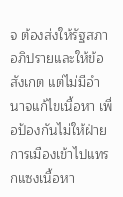จ ต้องส่งให้รัฐสภาอภิปรายและให้ข้อสังเกต แต่ไม่มีอำนาจแก้ไขเนื้อหา เพื่อป้องกันไม่ให้ฝ่ายการเมืองเข้าไปแทรกแซงเนื้อหา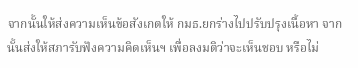จากนั้นให้ส่งความเห็นข้อสังเกตให้ กมธ.ยกร่างไปปรับปรุงเนื้อหา จากนั้นส่งให้สภารับฟังความคิดเห็นฯ เพื่อลงมติว่าจะเห็นชอบ หรือไม่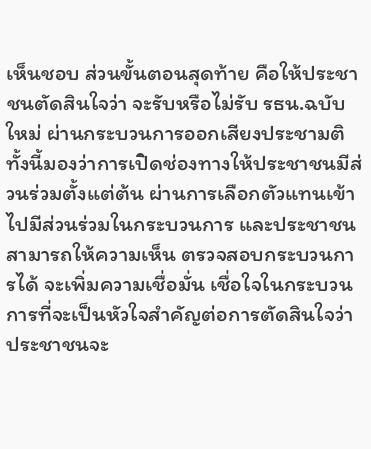เห็นชอบ ส่วนขั้นตอนสุดท้าย คือให้ประชาชนตัดสินใจว่า จะรับหรือไม่รับ รธน.ฉบับใหม่ ผ่านกระบวนการออกเสียงประชามติ ทั้งนี้มองว่าการเปิดช่องทางให้ประชาชนมีส่วนร่วมตั้งแต่ต้น ผ่านการเลือกตัวแทนเข้าไปมีส่วนร่วมในกระบวนการ และประชาชนสามารถให้ความเห็น ตรวจสอบกระบวนการได้ จะเพิ่มความเชื่อมั่น เชื่อใจในกระบวนการที่จะเป็นหัวใจสำคัญต่อการตัดสินใจว่าประชาชนจะ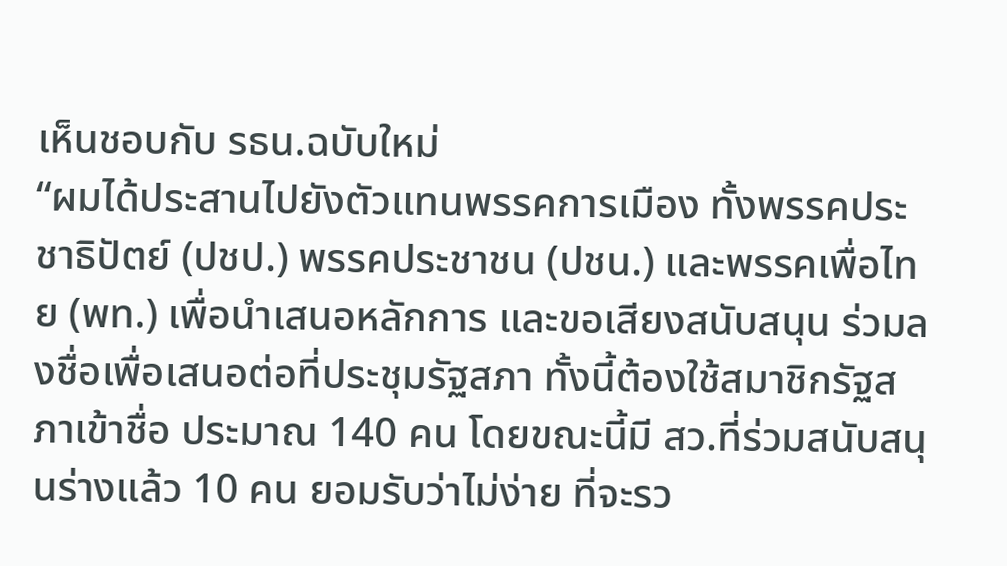เห็นชอบกับ รธน.ฉบับใหม่
“ผมได้ประสานไปยังตัวแทนพรรคการเมือง ทั้งพรรคประชาธิปัตย์ (ปชป.) พรรคประชาชน (ปชน.) และพรรคเพื่อไทย (พท.) เพื่อนำเสนอหลักการ และขอเสียงสนับสนุน ร่วมลงชื่อเพื่อเสนอต่อที่ประชุมรัฐสภา ทั้งนี้ต้องใช้สมาชิกรัฐสภาเข้าชื่อ ประมาณ 140 คน โดยขณะนี้มี สว.ที่ร่วมสนับสนุนร่างแล้ว 10 คน ยอมรับว่าไม่ง่าย ที่จะรว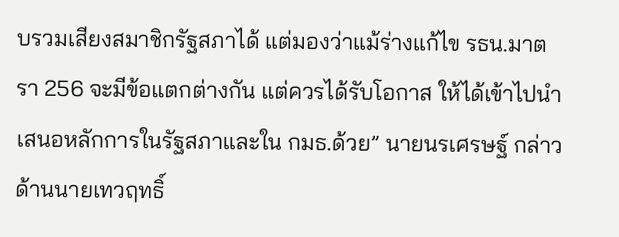บรวมเสียงสมาชิกรัฐสภาได้ แต่มองว่าแม้ร่างแก้ไข รธน.มาตรา 256 จะมีข้อแตกต่างกัน แต่ควรได้รับโอกาส ให้ได้เข้าไปนำเสนอหลักการในรัฐสภาและใน กมธ.ด้วย” นายนรเศรษฐ์ กล่าว
ด้านนายเทวฤทธิ์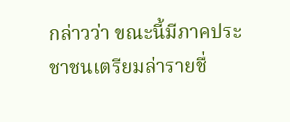กล่าวว่า ขณะนี้มีภาคประชาชนเตรียมล่ารายชื่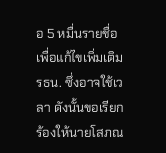อ 5 หมื่นรายชื่อ เพื่อแก้ไขเพิ่มเติม รธน. ซึ่งอาจใช้เวลา ดังนั้นขอเรียกร้องให้นายโสภณ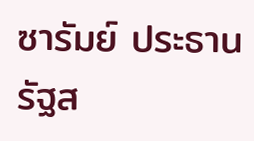ซารัมย์ ประธานรัฐส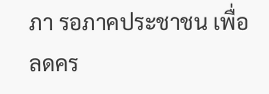ภา รอภาคประชาชน เพื่อลดคร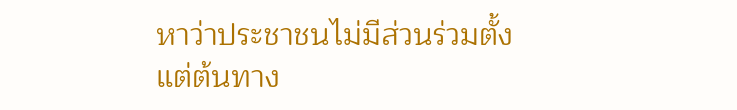หาว่าประชาชนไม่มีส่วนร่วมตั้งแต่ต้นทาง